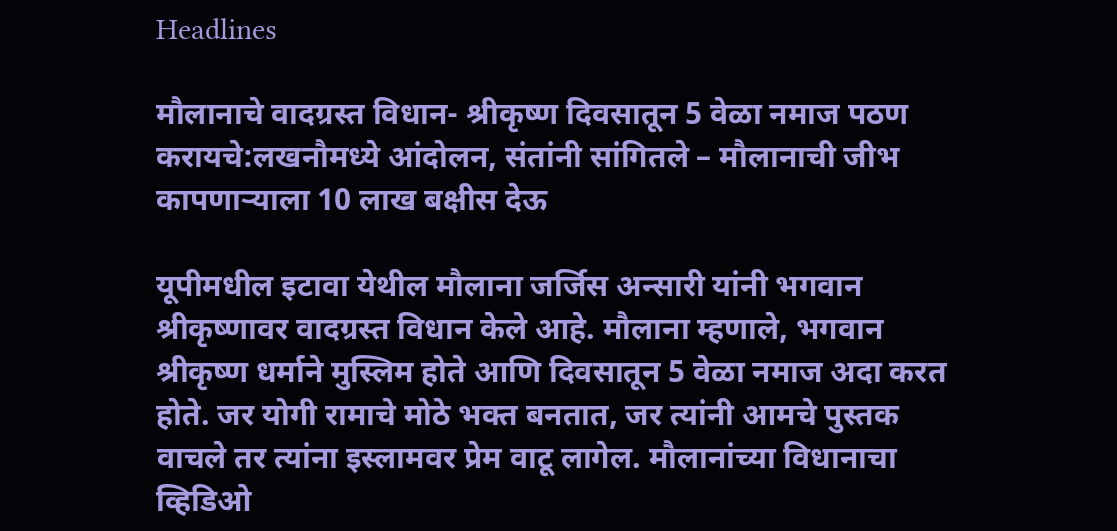Headlines

मौलानाचे वादग्रस्त विधान- श्रीकृष्ण दिवसातून 5 वेळा नमाज पठण करायचे:लखनौमध्ये आंदोलन, संतांनी सांगितले – मौलानाची जीभ कापणाऱ्याला 10 लाख बक्षीस देऊ

यूपीमधील इटावा येथील मौलाना जर्जिस अन्सारी यांनी भगवान श्रीकृष्णावर वादग्रस्त विधान केले आहे. मौलाना म्हणाले, भगवान श्रीकृष्ण धर्माने मुस्लिम होते आणि दिवसातून 5 वेळा नमाज अदा करत होते. जर योगी रामाचे मोठे भक्त बनतात, जर त्यांनी आमचे पुस्तक वाचले तर त्यांना इस्लामवर प्रेम वाटू लागेल. मौलानांच्या विधानाचा व्हिडिओ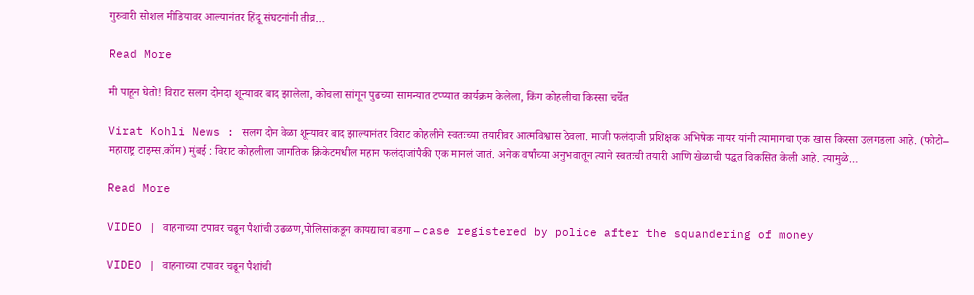गुरुवारी सोशल मीडियावर आल्यानंतर हिंदू संघटनांनी तीव्र…

Read More

मी पाहून घेतो! विराट सलग दोनदा शून्यावर बाद झालेला, कोचला सांगून पुढच्या सामन्यात टप्प्यात कार्यक्रम केलेला, किंग कोहलीचा किस्सा चर्चेत

Virat Kohli News : सलग दोन वेळा शून्यावर बाद झाल्यानंतर विराट कोहलीने स्वतःच्या तयारीवर आत्मविश्वास ठेवला. माजी फलंदाजी प्रशिक्षक अभिषेक नायर यांनी त्यामागचा एक खास किस्सा उलगडला आहे. (फोटो– महाराष्ट्र टाइम्स.कॉम) मुंबई : विराट कोहलीला जागतिक क्रिकेटमधील महान फलंदाजांपैकी एक मानलं जातं. अनेक वर्षांच्या अनुभवातून त्याने स्वतःची तयारी आणि खेळाची पद्धत विकसित केली आहे. त्यामुळे…

Read More

VIDEO | वाहनाच्या टपावर चढून पैशांची उढळण,पोलिसांकडून कायद्याचा बडगा – case registered by police after the squandering of money

VIDEO | वाहनाच्या टपावर चढून पैशांची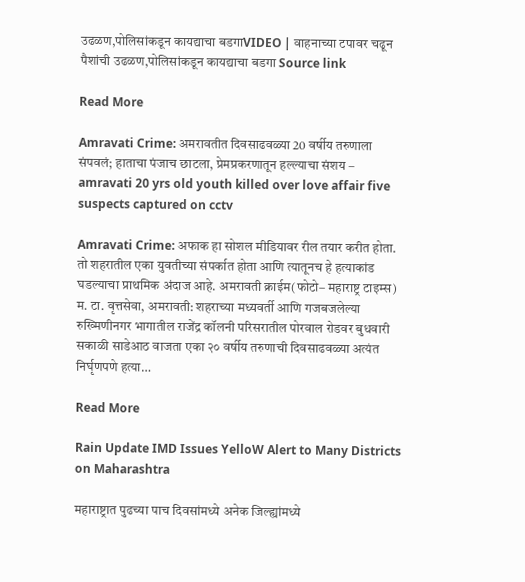उढळण,पोलिसांकडून कायद्याचा बडगाVIDEO | वाहनाच्या टपावर चढून पैशांची उढळण,पोलिसांकडून कायद्याचा बडगा Source link

Read More

Amravati Crime: अमरावतीत दिवसाढवळ्या 20 वर्षीय तरुणाला संपवलं; हाताचा पंजाच छाटला, प्रेमप्रकरणातून हल्ल्याचा संशय – amravati 20 yrs old youth killed over love affair five suspects captured on cctv

Amravati Crime: अफाक हा सोशल मीडियावर रील तयार करीत होता. तो शहरातील एका युवतीच्या संपर्कात होता आणि त्यातूनच हे हत्याकांड घडल्याचा प्राथमिक अंदाज आहे. अमरावती क्राईम(फोटो– महाराष्ट्र टाइम्स) म. टा. वृत्तसेवा, अमरावती: शहराच्या मध्यवर्ती आणि गजबजलेल्या रुख्मिणीनगर भागातील राजेंद्र कॉलनी परिसरातील पोरवाल रोडवर बुधवारी सकाळी साडेआठ वाजता एका २० वर्षीय तरुणाची दिवसाढवळ्या अत्यंत निर्घृणपणे हत्या…

Read More

Rain Update IMD Issues YelloW Alert to Many Districts on Maharashtra

महाराष्ट्रात पुढच्या पाच दिवसांमध्ये अनेक जिल्ह्यांमध्ये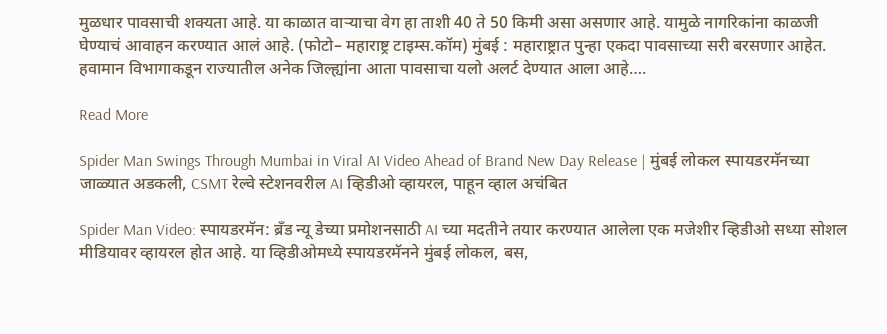मुळधार पावसाची शक्यता आहे. या काळात वाऱ्याचा वेग हा ताशी 40 ते 50 किमी असा असणार आहे. यामुळे नागरिकांना काळजी घेण्याचं आवाहन करण्यात आलं आहे. (फोटो– महाराष्ट्र टाइम्स.कॉम) मुंबई : महाराष्ट्रात पुन्हा एकदा पावसाच्या सरी बरसणार आहेत. हवामान विभागाकडून राज्यातील अनेक जिल्ह्यांना आता पावसाचा यलो अलर्ट देण्यात आला आहे….

Read More

Spider Man Swings Through Mumbai in Viral AI Video Ahead of Brand New Day Release | मुंबई लोकल स्पायडरमॅनच्या जाळ्यात अडकली, CSMT रेल्वे स्टेशनवरील AI व्हिडीओ व्हायरल, पाहून व्हाल अचंबित

Spider Man Video: स्पायडरमॅन: ब्रँड न्यू डेच्या प्रमोशनसाठी AI च्या मदतीने तयार करण्यात आलेला एक मजेशीर व्हिडीओ सध्या सोशल मीडियावर व्हायरल होत आहे. या व्हिडीओमध्ये स्पायडरमॅनने मुंबई लोकल, बस,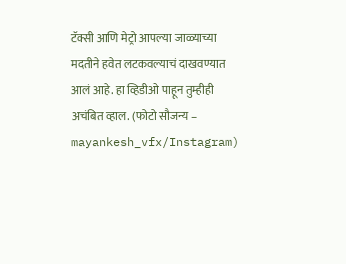टॅक्सी आणि मेट्रो आपल्या जाळ्याच्या मदतीने हवेत लटकवल्याचं दाखवण्यात आलं आहे. हा व्हिडीओ पाहून तुम्हीही अचंबित व्हाल. (फोटो सौजन्य – mayankesh_vfx/Instagram)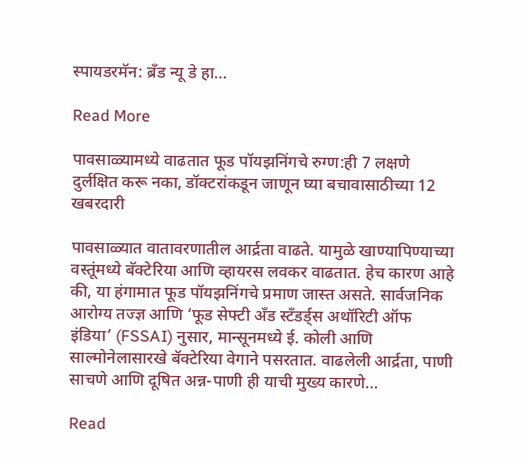स्पायडरमॅन: ब्रँड न्यू डे हा…

Read More

पावसाळ्यामध्ये वाढतात फूड पॉयझनिंगचे रुग्ण:ही 7 लक्षणे दुर्लक्षित करू नका, डॉक्टरांकडून जाणून घ्या बचावासाठीच्या 12 खबरदारी

पावसाळ्यात वातावरणातील आर्द्रता वाढते. यामुळे खाण्यापिण्याच्या वस्तूंमध्ये बॅक्टेरिया आणि व्हायरस लवकर वाढतात. हेच कारण आहे की, या हंगामात फूड पॉयझनिंगचे प्रमाण जास्त असते. सार्वजनिक आरोग्य तज्ज्ञ आणि ‘फूड सेफ्टी अँड स्टँडर्ड्स अथॉरिटी ऑफ इंडिया’ (FSSAI) नुसार, मान्सूनमध्ये ई. कोली आणि साल्मोनेलासारखे बॅक्टेरिया वेगाने पसरतात. वाढलेली आर्द्रता, पाणी साचणे आणि दूषित अन्न-पाणी ही याची मुख्य कारणे…

Read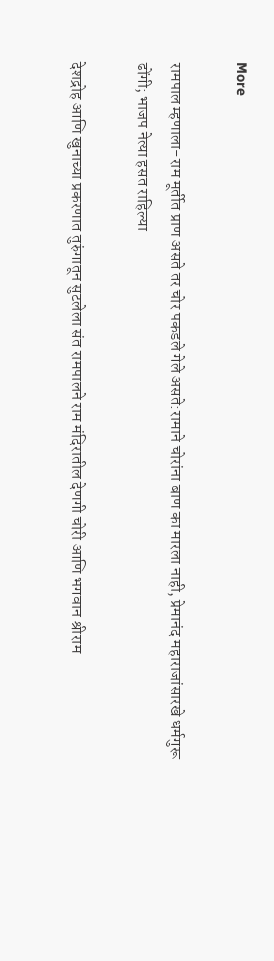More

रामपाल म्हणाला-राम मूर्तीत प्राण असते तर चोर पकडले गेले असते:रामाने चोरांना बाण का मारला नाही, प्रेमानंद महाराजांसारखे धर्मगुरू ढोंगी; भाजप नेत्या हसत राहिल्या

देशद्रोह आणि खुनाच्या प्रकरणात तुरुंगातून सुटलेला संत रामपालने राम मंदिरातील देणगी चोरी आणि भगवान श्रीराम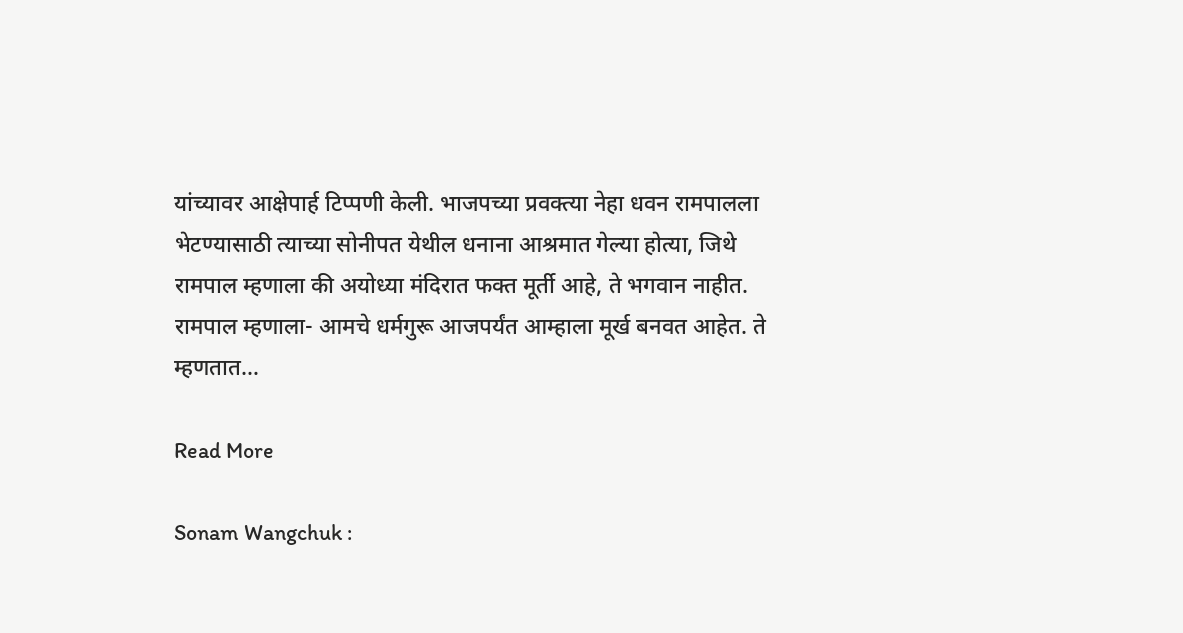यांच्यावर आक्षेपार्ह टिप्पणी केली. भाजपच्या प्रवक्त्या नेहा धवन रामपालला भेटण्यासाठी त्याच्या सोनीपत येथील धनाना आश्रमात गेल्या होत्या, जिथे रामपाल म्हणाला की अयोध्या मंदिरात फक्त मूर्ती आहे, ते भगवान नाहीत. रामपाल म्हणाला- आमचे धर्मगुरू आजपर्यंत आम्हाला मूर्ख बनवत आहेत. ते म्हणतात…

Read More

Sonam Wangchuk :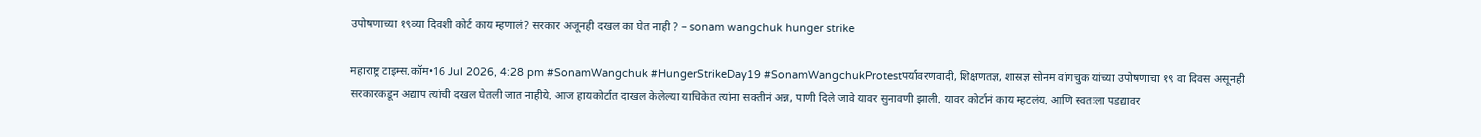उपोषणाच्या १९व्या दिवशी कोर्ट काय म्हणालं? सरकार अजूनही दखल का घेत नाही ? – sonam wangchuk hunger strike

महाराष्ट्र टाइम्स.कॉम•16 Jul 2026, 4:28 pm #SonamWangchuk #HungerStrikeDay19 #SonamWangchukProtestपर्यावरणवादी, शिक्षणतज्ञ, शास्रज्ञ सोनम वांगचुक यांच्या उपोषणाचा १९ वा दिवस असूनही सरकारकडून अद्याप त्यांची दखल घेतली जात नाहीये. आज हायकोर्टात दाखल केलेल्या याचिकेत त्यांना सक्तीनं अन्न, पाणी दिले जावे यावर सुनावणी झाली. यावर कोर्टानं काय म्हटलंय. आणि स्वतःला पडद्यावर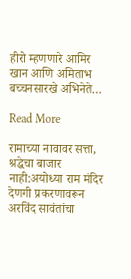हीरो म्हणणारे आमिर खान आणि अमिताभ बच्चनसारखे अभिनेते…

Read More

रामाच्या नावावर सत्ता, श्रद्धेचा बाजार नाही:अयोध्या राम मंदिर देणगी प्रकरणावरून अरविंद सावंतांचा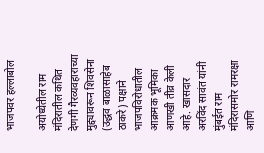भाजपवर हल्लाबोल

अयोध्येतील राम मंदिरातील कथित देणगी गैरव्यवहाराच्या मुद्द्यावरून शिवसेना (उद्धव बाळासाहेब ठाकरे) पक्षाने भाजपविरोधातील आक्रमक भूमिका आणखी तीव्र केली आहे. खासदार अरविंद सावंत यांनी मुंबईत राम मंदिरासमोर रामरक्षा आणि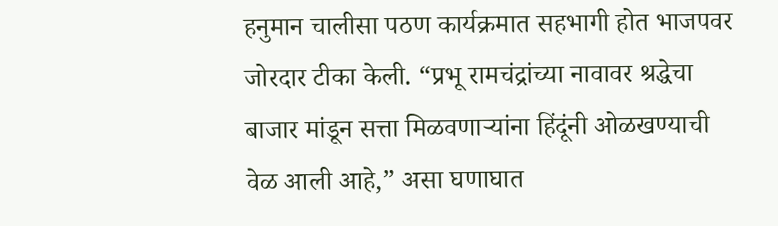हनुमान चालीसा पठण कार्यक्रमात सहभागी होत भाजपवर जोरदार टीका केली. “प्रभू रामचंद्रांच्या नावावर श्रद्धेचा बाजार मांडून सत्ता मिळवणाऱ्यांना हिंदूंनी ओळखण्याची वेळ आली आहे,” असा घणाघात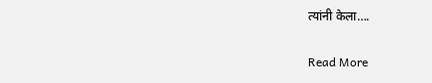त्यांनी केला….

Read More